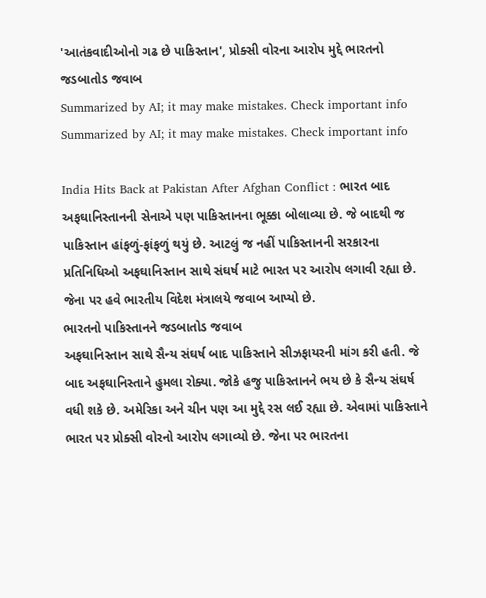'આતંકવાદીઓનો ગઢ છે પાકિસ્તાન', પ્રોક્સી વોરના આરોપ મુદ્દે ભારતનો જડબાતોડ જવાબ
Summarized by AI; it may make mistakes. Check important info
Summarized by AI; it may make mistakes. Check important info

India Hits Back at Pakistan After Afghan Conflict : ભારત બાદ અફઘાનિસ્તાનની સેનાએ પણ પાકિસ્તાનના ભૂક્કા બોલાવ્યા છે. જે બાદથી જ પાકિસ્તાન હાંફળું-ફાંફળું થયું છે. આટલું જ નહીં પાકિસ્તાનની સરકારના પ્રતિનિધિઓ અફઘાનિસ્તાન સાથે સંઘર્ષ માટે ભારત પર આરોપ લગાવી રહ્યા છે. જેના પર હવે ભારતીય વિદેશ મંત્રાલયે જવાબ આપ્યો છે.
ભારતનો પાકિસ્તાનને જડબાતોડ જવાબ
અફઘાનિસ્તાન સાથે સૈન્ય સંઘર્ષ બાદ પાકિસ્તાને સીઝફાયરની માંગ કરી હતી. જે બાદ અફઘાનિસ્તાને હુમલા રોક્યા. જોકે હજુ પાકિસ્તાનને ભય છે કે સૈન્ય સંઘર્ષ વધી શકે છે. અમેરિકા અને ચીન પણ આ મુદ્દે રસ લઈ રહ્યા છે. એવામાં પાકિસ્તાને ભારત પર પ્રોક્સી વોરનો આરોપ લગાવ્યો છે. જેના પર ભારતના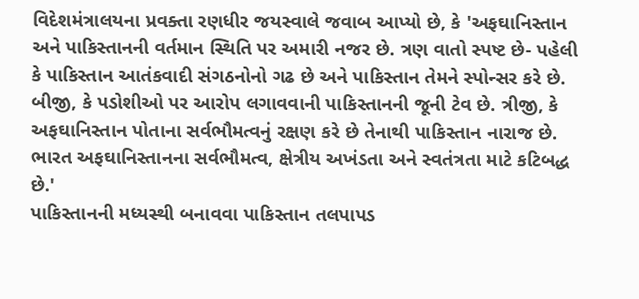વિદેશમંત્રાલયના પ્રવક્તા રણધીર જયસ્વાલે જવાબ આપ્યો છે, કે 'અફઘાનિસ્તાન અને પાકિસ્તાનની વર્તમાન સ્થિતિ પર અમારી નજર છે. ત્રણ વાતો સ્પષ્ટ છે- પહેલી કે પાકિસ્તાન આતંકવાદી સંગઠનોનો ગઢ છે અને પાકિસ્તાન તેમને સ્પોન્સર કરે છે. બીજી, કે પડોશીઓ પર આરોપ લગાવવાની પાકિસ્તાનની જૂની ટેવ છે. ત્રીજી, કે અફઘાનિસ્તાન પોતાના સર્વભૌમત્વનું રક્ષણ કરે છે તેનાથી પાકિસ્તાન નારાજ છે. ભારત અફઘાનિસ્તાનના સર્વભૌમત્વ, ક્ષેત્રીય અખંડતા અને સ્વતંત્રતા માટે કટિબદ્ધ છે.'
પાકિસ્તાનની મધ્યસ્થી બનાવવા પાકિસ્તાન તલપાપડ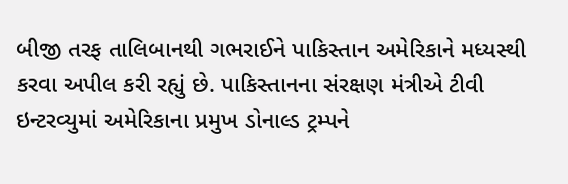બીજી તરફ તાલિબાનથી ગભરાઈને પાકિસ્તાન અમેરિકાને મધ્યસ્થી કરવા અપીલ કરી રહ્યું છે. પાકિસ્તાનના સંરક્ષણ મંત્રીએ ટીવી ઇન્ટરવ્યુમાં અમેરિકાના પ્રમુખ ડોનાલ્ડ ટ્રમ્પને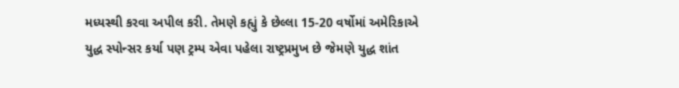મધ્યસ્થી કરવા અપીલ કરી. તેમણે કહ્યું કે છેલ્લા 15-20 વર્ષોમાં અમેરિકાએ યુદ્ધ સ્પોન્સર કર્યા પણ ટ્રમ્પ એવા પહેલા રાષ્ટ્રપ્રમુખ છે જેમણે યુદ્ધ શાંત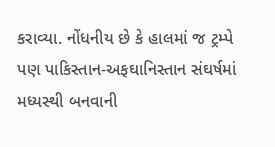કરાવ્યા. નોંધનીય છે કે હાલમાં જ ટ્રમ્પે પણ પાકિસ્તાન-અફઘાનિસ્તાન સંઘર્ષમાં મધ્યસ્થી બનવાની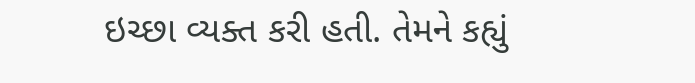ઇચ્છા વ્યક્ત કરી હતી. તેમને કહ્યું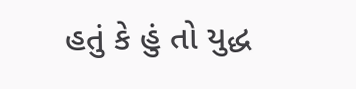હતું કે હું તો યુદ્ધ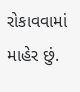રોકાવવામાં માહેર છું.